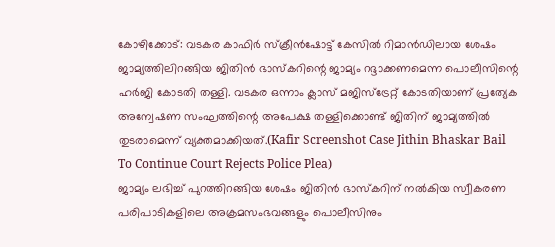കോഴിക്കോട്: വടകര കാഫിർ സ്ക്രീൻഷോട്ട് കേസിൽ റിമാൻഡിലായ ശേഷം ജാമ്യത്തിലിറങ്ങിയ ജിതിൻ ഭാസ്കറിന്റെ ജാമ്യം റദ്ദാക്കണമെന്ന പൊലീസിന്റെ ഹർജി കോടതി തള്ളി. വടകര ഒന്നാം ക്ലാസ് മജിസ്ട്രേറ്റ് കോടതിയാണ് പ്രത്യേക അന്വേഷണ സംഘത്തിന്റെ അപേക്ഷ തള്ളിക്കൊണ്ട് ജിതിന് ജാമ്യത്തിൽ തുടരാമെന്ന് വ്യക്തമാക്കിയത്.(Kafir Screenshot Case Jithin Bhaskar Bail To Continue Court Rejects Police Plea)
ജാമ്യം ലഭിച്ച് പുറത്തിറങ്ങിയ ശേഷം ജിതിൻ ഭാസ്കറിന് നൽകിയ സ്വീകരണ പരിപാടികളിലെ അക്രമസംഭവങ്ങളും പൊലീസിനും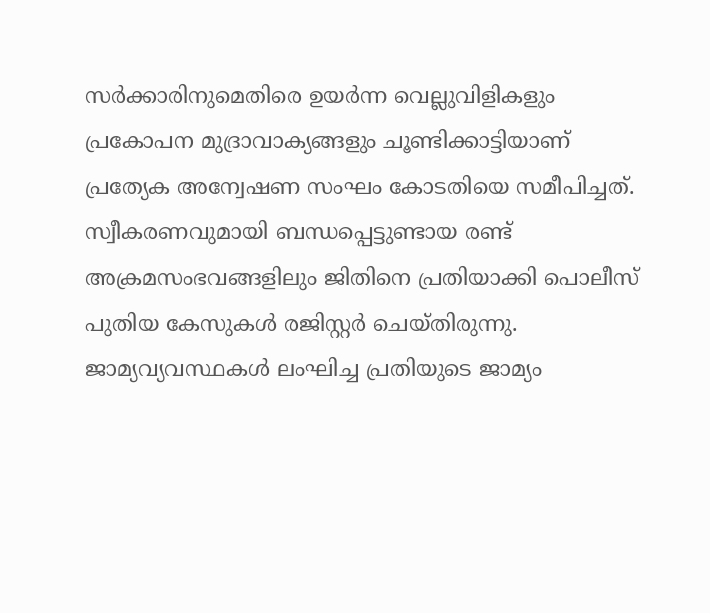സർക്കാരിനുമെതിരെ ഉയർന്ന വെല്ലുവിളികളും പ്രകോപന മുദ്രാവാക്യങ്ങളും ചൂണ്ടിക്കാട്ടിയാണ് പ്രത്യേക അന്വേഷണ സംഘം കോടതിയെ സമീപിച്ചത്. സ്വീകരണവുമായി ബന്ധപ്പെട്ടുണ്ടായ രണ്ട് അക്രമസംഭവങ്ങളിലും ജിതിനെ പ്രതിയാക്കി പൊലീസ് പുതിയ കേസുകൾ രജിസ്റ്റർ ചെയ്തിരുന്നു.
ജാമ്യവ്യവസ്ഥകൾ ലംഘിച്ച പ്രതിയുടെ ജാമ്യം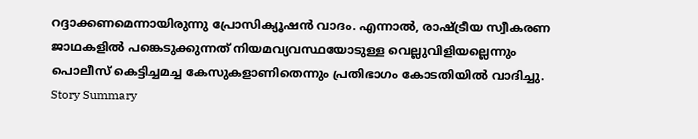റദ്ദാക്കണമെന്നായിരുന്നു പ്രോസിക്യൂഷൻ വാദം. എന്നാൽ, രാഷ്ട്രീയ സ്വീകരണ ജാഥകളിൽ പങ്കെടുക്കുന്നത് നിയമവ്യവസ്ഥയോടുള്ള വെല്ലുവിളിയല്ലെന്നും പൊലീസ് കെട്ടിച്ചമച്ച കേസുകളാണിതെന്നും പ്രതിഭാഗം കോടതിയിൽ വാദിച്ചു.
Story Summary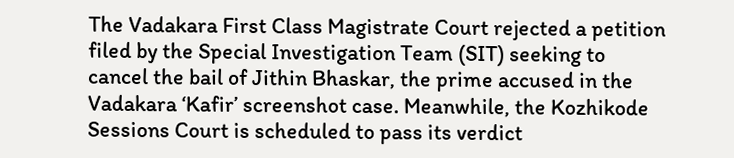The Vadakara First Class Magistrate Court rejected a petition filed by the Special Investigation Team (SIT) seeking to cancel the bail of Jithin Bhaskar, the prime accused in the Vadakara ‘Kafir’ screenshot case. Meanwhile, the Kozhikode Sessions Court is scheduled to pass its verdict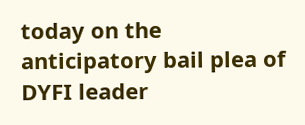today on the anticipatory bail plea of DYFI leader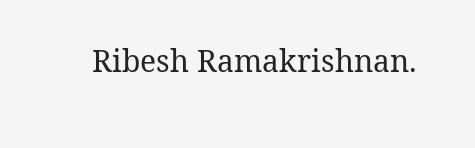Ribesh Ramakrishnan.